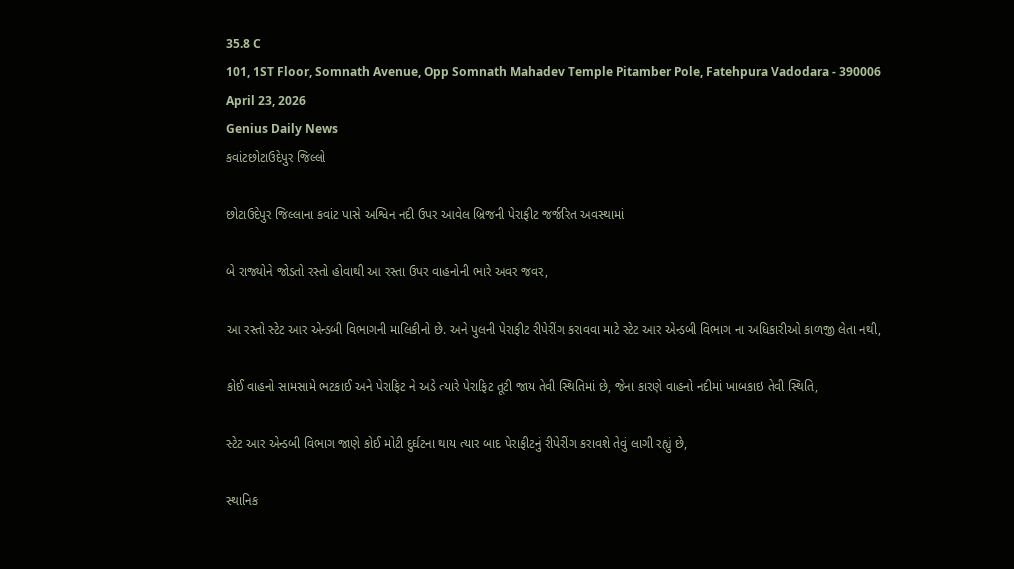35.8 C
101, 1ST Floor, Somnath Avenue, Opp Somnath Mahadev Temple Pitamber Pole, Fatehpura Vadodara - 390006
April 23, 2026
Genius Daily News
કવાંટછોટાઉદેપુર જિલ્લો

છોટાઉદેપુર જિલ્લાના કવાંટ પાસે અશ્વિન નદી ઉપર આવેલ બ્રિજની પેરાફીટ જર્જરિત અવસ્થામાં

બે રાજ્યોને જોડતો રસ્તો હોવાથી આ રસ્તા ઉપર વાહનોની ભારે અવર જવર,

આ રસ્તો સ્ટેટ આર એન્ડબી વિભાગની માલિકીનો છે. અને પુલની પેરાફીટ રીપેરીંગ કરાવવા માટે સ્ટેટ આર એન્ડબી વિભાગ ના અધિકારીઓ કાળજી લેતા નથી,

કોઈ વાહનો સામસામે ભટકાઈ અને પેરાફિટ ને અડે ત્યારે પેરાફિટ તૂટી જાય તેવી સ્થિતિમાં છે, જેના કારણે વાહનો નદીમાં ખાબકાઇ તેવી સ્થિતિ,

સ્ટેટ આર એન્ડબી વિભાગ જાણે કોઈ મોટી દુર્ઘટના થાય ત્યાર બાદ પેરાફીટનું રીપેરીંગ કરાવશે તેવું લાગી રહ્યું છે,

સ્થાનિક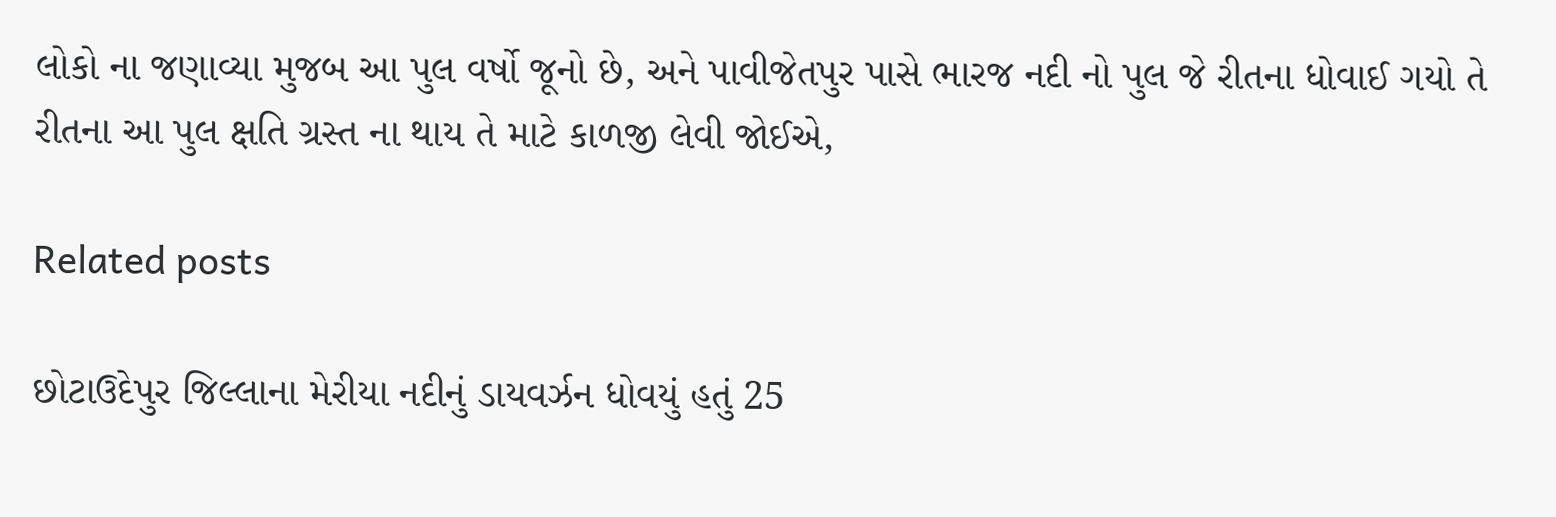લોકો ના જણાવ્યા મુજબ આ પુલ વર્ષો જૂનો છે, અને પાવીજેતપુર પાસે ભારજ નદી નો પુલ જે રીતના ધોવાઈ ગયો તે રીતના આ પુલ ક્ષતિ ગ્રસ્ત ના થાય તે માટે કાળજી લેવી જોઈએ,

Related posts

છોટાઉદેપુર જિલ્લાના મેરીયા નદીનું ડાયવર્ઝન ધોવયું હતું 25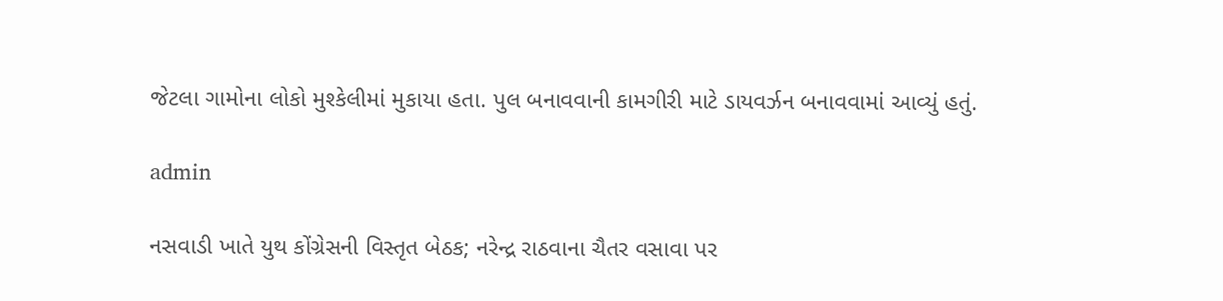જેટલા ગામોના લોકો મુશ્કેલીમાં મુકાયા હતા. પુલ બનાવવાની કામગીરી માટે ડાયવર્ઝન બનાવવામાં આવ્યું હતું.

admin

નસવાડી ખાતે યુથ કોંગ્રેસની વિસ્તૃત બેઠક; નરેન્દ્ર રાઠવાના ચૈતર વસાવા પર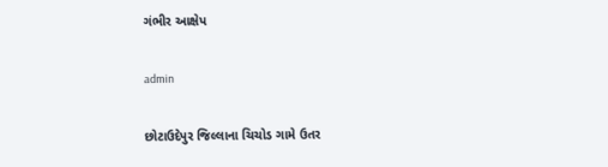ગંભીર આક્ષેપ

admin

છોટાઉદેપુર જિલ્લાના ચિચોડ ગામે ઉતર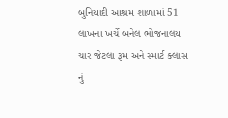બુનિયાદી આશ્રમ શાળામાં 51 લાખના ખર્ચે બનેલ ભોજનાલય ચાર જેટલા રૂમ અને સ્માર્ટ ક્લાસ નું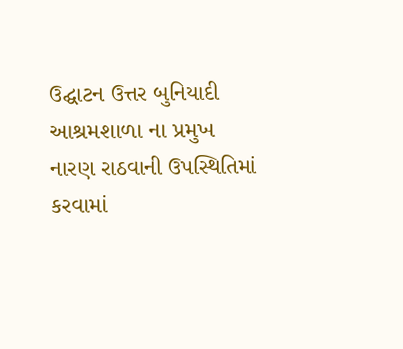ઉદ્ઘાટન ઉત્તર બુનિયાદી આશ્રમશાળા ના પ્રમુખ નારણ રાઠવાની ઉપસ્થિતિમાં કરવામાં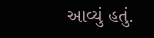આવ્યું હતું.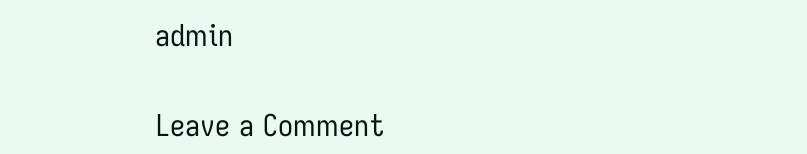admin

Leave a Comment